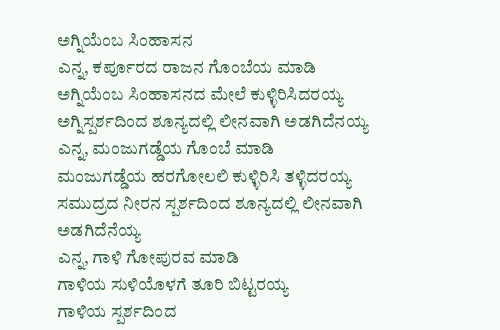ಅಗ್ನಿಯೆಂಬ ಸಿಂಹಾಸನ
ಎನ್ನ, ಕರ್ಪೂರದ ರಾಜನ ಗೊಂಬೆಯ ಮಾಡಿ
ಅಗ್ನಿಯೆಂಬ ಸಿಂಹಾಸನದ ಮೇಲೆ ಕುಳ್ಳಿರಿಸಿದರಯ್ಯ
ಅಗ್ನಿಸ್ಪರ್ಶದಿಂದ ಶೂನ್ಯದಲ್ಲಿ ಲೀನವಾಗಿ ಅಡಗಿದೆನಯ್ಯ
ಎನ್ನ, ಮಂಜುಗಡ್ಡೆಯ ಗೊಂಬೆ ಮಾಡಿ
ಮಂಜುಗಡ್ಡೆಯ ಹರಗೋಲಲಿ ಕುಳ್ಳಿರಿಸಿ ತಳ್ಳಿದರಯ್ಯ
ಸಮುದ್ರದ ನೀರನ ಸ್ಪರ್ಶದಿಂದ ಶೂನ್ಯದಲ್ಲಿ ಲೀನವಾಗಿ ಅಡಗಿದೆನೆಯ್ಯ
ಎನ್ನ, ಗಾಳಿ ಗೋಪುರವ ಮಾಡಿ
ಗಾಳಿಯ ಸುಳಿಯೊಳಗೆ ತೂರಿ ಬಿಟ್ಟರಯ್ಯ
ಗಾಳಿಯ ಸ್ಪರ್ಶದಿಂದ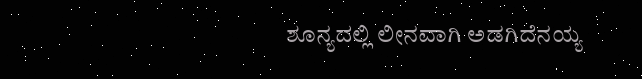ಶೂನ್ಯದಲ್ಲಿ ಲೀನವಾಗಿ ಅಡಗಿದೆನಯ್ಯ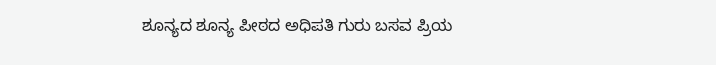ಶೂನ್ಯದ ಶೂನ್ಯ ಪೀಠದ ಅಧಿಪತಿ ಗುರು ಬಸವ ಪ್ರಿಯ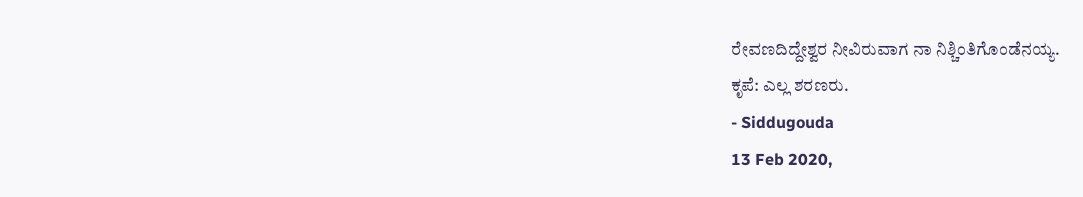ರೇವಣದಿದ್ದೇಶ್ವರ ನೀವಿರುವಾಗ ನಾ ನಿಶ್ಚಿಂತಿಗೊಂಡೆನಯ್ಯ.
ಕೃಪೆ: ಎಲ್ಲ ಶರಣರು.
- Siddugouda
13 Feb 2020,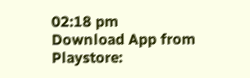02:18 pm
Download App from Playstore: